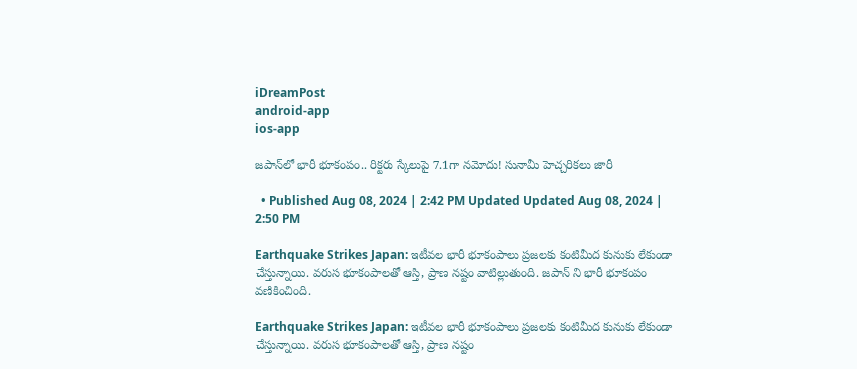iDreamPost
android-app
ios-app

జపాన్‌లో భారీ భూకంపం.. రిక్టరు స్కేలుపై 7.1గా నమోదు! సునామీ హెచ్చరికలు జారీ

  • Published Aug 08, 2024 | 2:42 PM Updated Updated Aug 08, 2024 | 2:50 PM

Earthquake Strikes Japan: ఇటీవల భారీ భూకంపాలు ప్రజలకు కంటిమీద కునుకు లేకుండా చేస్తున్నాయి. వరుస భూకంపాలతో ఆస్తి, ప్రాణ నష్టం వాటిల్లుతుంది. జపాన్ ని భారీ భూకంపం వణికించింది.

Earthquake Strikes Japan: ఇటీవల భారీ భూకంపాలు ప్రజలకు కంటిమీద కునుకు లేకుండా చేస్తున్నాయి. వరుస భూకంపాలతో ఆస్తి, ప్రాణ నష్టం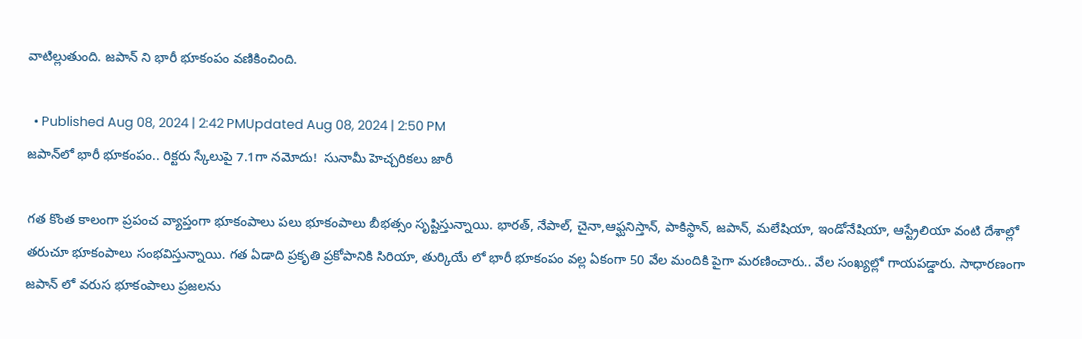వాటిల్లుతుంది. జపాన్ ని భారీ భూకంపం వణికించింది.

  • Published Aug 08, 2024 | 2:42 PMUpdated Aug 08, 2024 | 2:50 PM
జపాన్‌లో భారీ భూకంపం.. రిక్టరు స్కేలుపై 7.1గా నమోదు!  సునామీ హెచ్చరికలు జారీ

గత కొంత కాలంగా ప్రపంచ వ్యాప్తంగా భూకంపాలు పలు భూకంపాలు బీభత్సం సృష్టిస్తున్నాయి. భారత్, నేపాల్, చైనా,ఆఫ్ఘనిస్తాన్, పాకిస్థాన్, జపాన్, మలేషియా, ఇండోనేషియా, ఆస్ట్రేలియా వంటి దేశాల్లో తరుచూ భూకంపాలు సంభవిస్తున్నాయి. గత ఏడాది ప్రకృతి ప్రకోపానికి సిరియా, తుర్కియే లో భారీ భూకంపం వల్ల ఏకంగా 50 వేల మందికి పైగా మరణించారు.. వేల సంఖ్యల్లో గాయపడ్డారు. సాధారణంగా జపాన్ లో వరుస భూకంపాలు ప్రజలను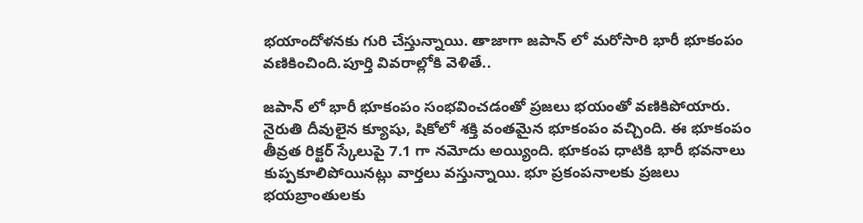భయాందోళనకు గురి చేస్తున్నాయి. తాజాగా జపాన్ లో మరోసారి భారీ భూకంపం వణికించింది.పూర్తి వివరాల్లోకి వెళితే..

జపాన్ లో భారీ భూకంపం సంభవించడంతో ప్రజలు భయంతో వణికిపోయారు. నైరుతి దీవులైన క్యూషు, షికోలో శక్తి వంతమైన భూకంపం వచ్చింది. ఈ భూకంపం తీవ్రత రిక్టర్ స్కేలుపై 7.1 గా నమోదు అయ్యింది. భూకంప ధాటికి భారీ భవనాలు కుప్పకూలిపోయినట్లు వార్తలు వస్తున్నాయి. భూ ప్రకంపనాలకు ప్రజలు భయబ్రాంతులకు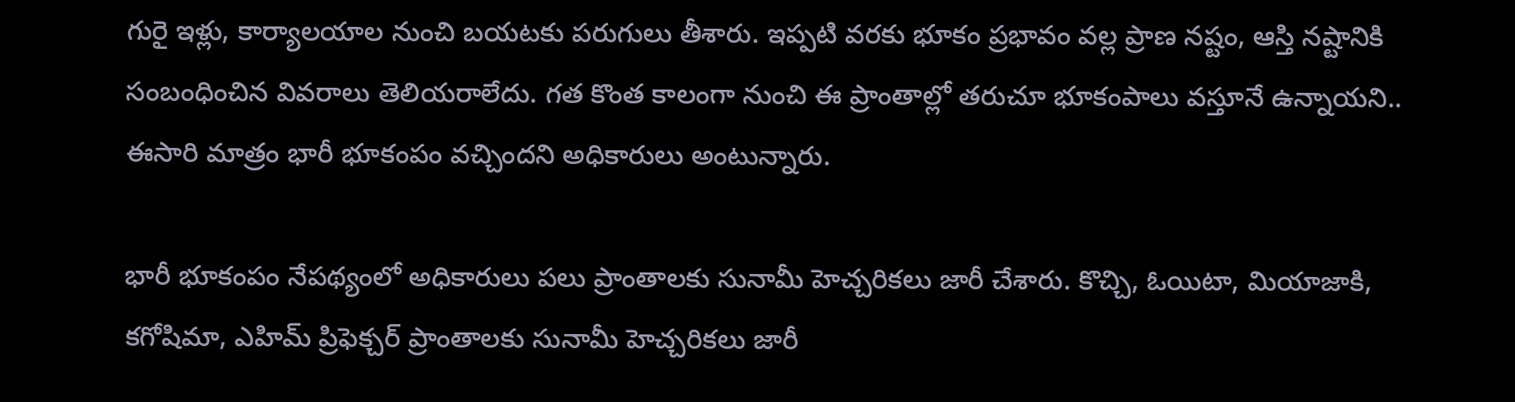గురై ఇళ్లు, కార్యాలయాల నుంచి బయటకు పరుగులు తీశారు. ఇప్పటి వరకు భూకం ప్రభావం వల్ల ప్రాణ నష్టం, ఆస్తి నష్టానికి సంబంధించిన వివరాలు తెలియరాలేదు. గత కొంత కాలంగా నుంచి ఈ ప్రాంతాల్లో తరుచూ భూకంపాలు వస్తూనే ఉన్నాయని.. ఈసారి మాత్రం భారీ భూకంపం వచ్చిందని అధికారులు అంటున్నారు.

భారీ భూకంపం నేపథ్యంలో అధికారులు పలు ప్రాంతాలకు సునామీ హెచ్చరికలు జారీ చేశారు. కొచ్చి, ఓయిటా, మియాజాకి, కగోషిమా, ఎహిమ్ ప్రిఫెక్చర్ ప్రాంతాలకు సునామీ హెచ్చరికలు జారీ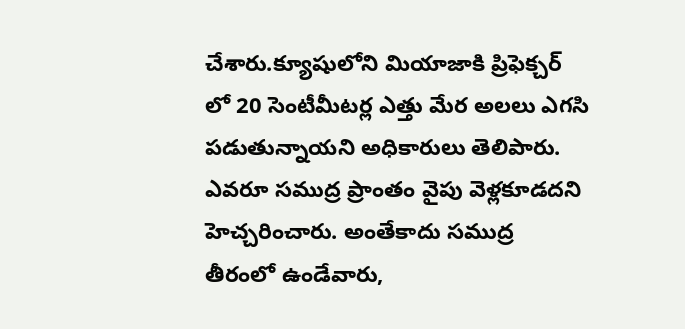చేశారు.క్యూషులోని మియాజాకి ప్రిఫెక్చర్ లో 20 సెంటీమీటర్ల ఎత్తు మేర అలలు ఎగసి పడుతున్నాయని అధికారులు తెలిపారు. ఎవరూ సముద్ర ప్రాంతం వైపు వెళ్లకూడదని హెచ్చరించారు. అంతేకాదు సముద్ర తీరంలో ఉండేవారు,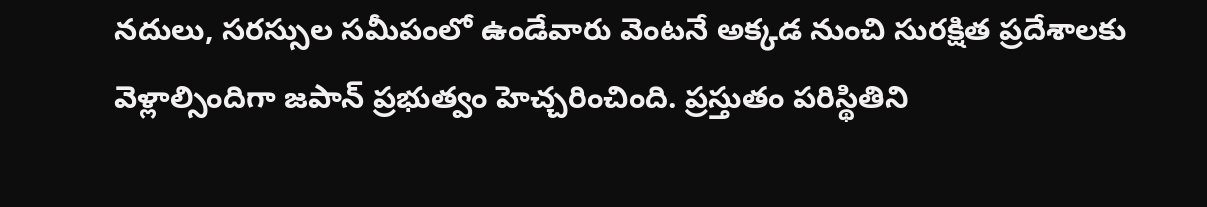నదులు, సరస్సుల సమీపంలో ఉండేవారు వెంటనే అక్కడ నుంచి సురక్షిత ప్రదేశాలకు వెళ్లాల్సిందిగా జపాన్ ప్రభుత్వం హెచ్చరించింది. ప్రస్తుతం పరిస్థితిని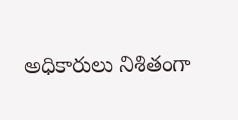అధికారులు నిశితంగా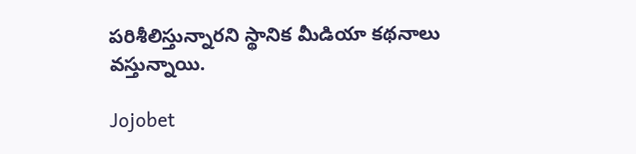పరిశీలిస్తున్నారని స్థానిక మీడియా కథనాలు వస్తున్నాయి.

Jojobet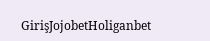GirişJojobetHoliganbet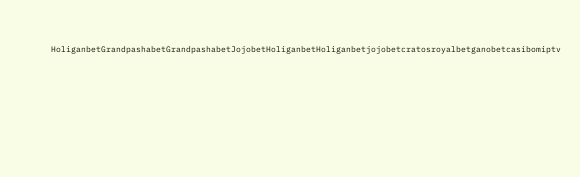HoliganbetGrandpashabetGrandpashabetJojobetHoliganbetHoliganbetjojobetcratosroyalbetganobetcasibomiptv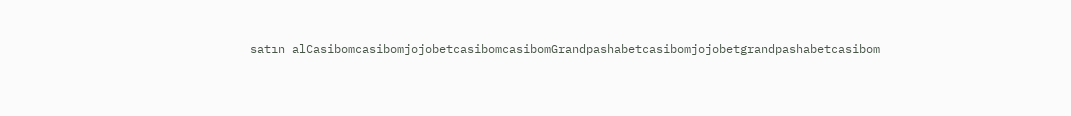satın alCasibomcasibomjojobetcasibomcasibomGrandpashabetcasibomjojobetgrandpashabetcasibom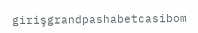girişgrandpashabetcasibom